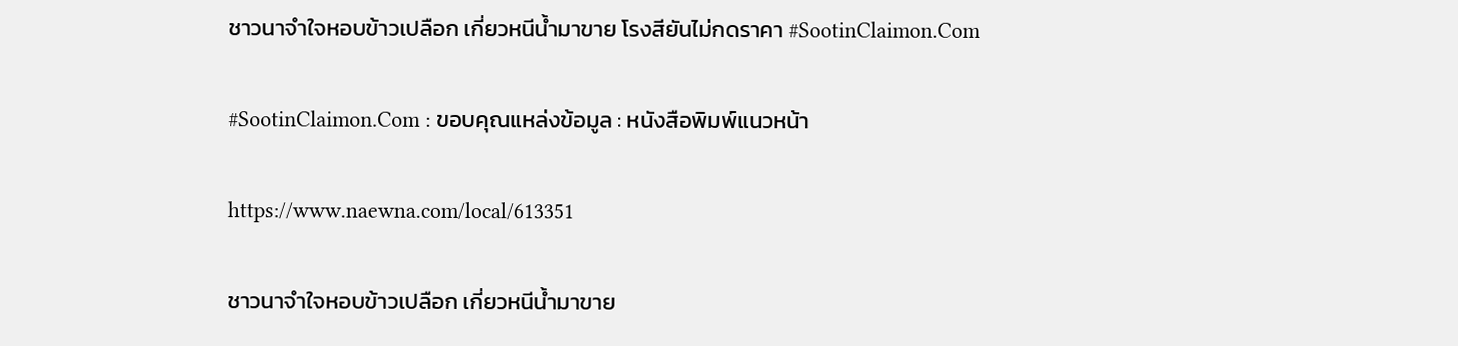ชาวนาจำใจหอบข้าวเปลือก เกี่ยวหนีน้ำมาขาย โรงสียันไม่กดราคา #SootinClaimon.Com

#SootinClaimon.Com : ขอบคุณแหล่งข้อมูล : หนังสือพิมพ์แนวหน้า

https://www.naewna.com/local/613351

ชาวนาจำใจหอบข้าวเปลือก เกี่ยวหนีน้ำมาขาย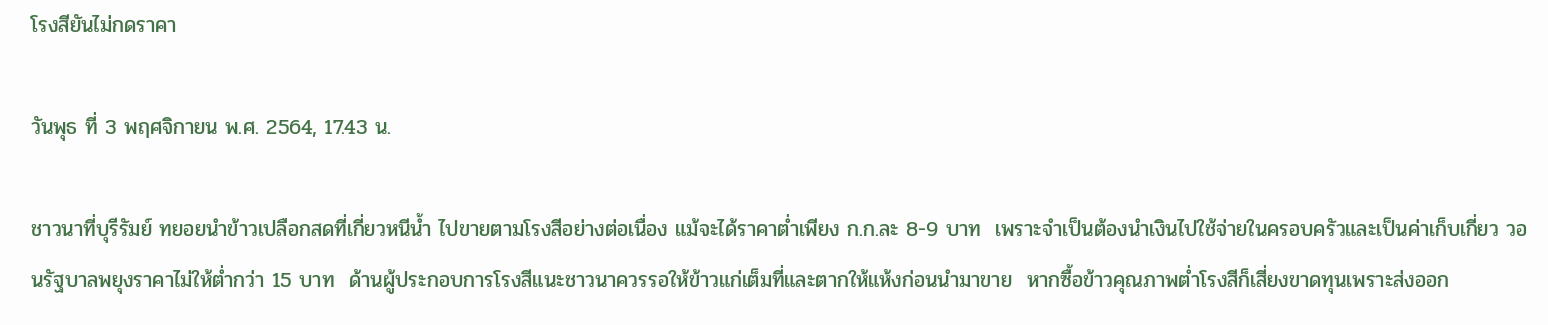โรงสียันไม่กดราคา

วันพุธ ที่ 3 พฤศจิกายน พ.ศ. 2564, 17.43 น.

ชาวนาที่บุรีรัมย์ ทยอยนำข้าวเปลือกสดที่เกี่ยวหนีน้ำ ไปขายตามโรงสีอย่างต่อเนื่อง แม้จะได้ราคาต่ำเพียง ก.ก.ละ 8-9 บาท  เพราะจำเป็นต้องนำเงินไปใช้จ่ายในครอบครัวและเป็นค่าเก็บเกี่ยว วอนรัฐบาลพยุงราคาไม่ให้ต่ำกว่า 15 บาท  ด้านผู้ประกอบการโรงสีแนะชาวนาควรรอให้ข้าวแก่เต็มที่และตากให้แห้งก่อนนำมาขาย  หากซื้อข้าวคุณภาพต่ำโรงสีก็เสี่ยงขาดทุนเพราะส่งออก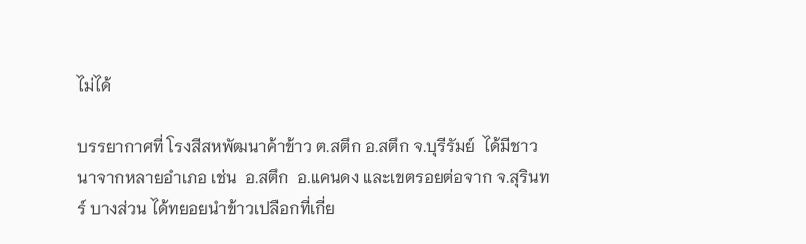ไม่ได้

บรรยากาศที่ โรงสีสหพัฒนาค้าข้าว ต.สตึก อ.สตึก จ.บุรีรัมย์  ได้มีชาวนาจากหลายอำเภอ เช่น  อ.สตึก  อ.แคนดง และเขตรอยต่อจาก จ.สุรินทร์ บางส่วน ได้ทยอยนำข้าวเปลือกที่เกี่ย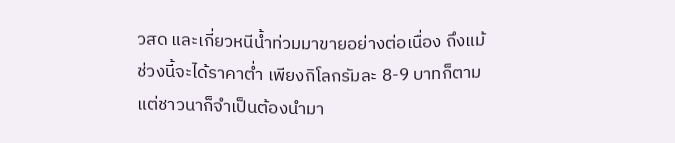วสด และเกี่ยวหนีน้ำท่วมมาขายอย่างต่อเนื่อง ถึงแม้ช่วงนี้จะได้ราคาต่ำ เพียงกิโลกรัมละ 8-9 บาทก็ตาม แต่ชาวนาก็จำเป็นต้องนำมา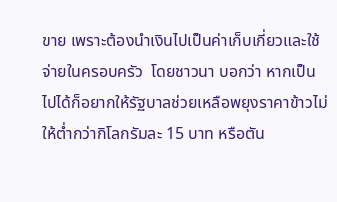ขาย เพราะต้องนำเงินไปเป็นค่าเก็บเกี่ยวและใช้จ่ายในครอบครัว  โดยชาวนา บอกว่า หากเป็นไปได้ก็อยากให้รัฐบาลช่วยเหลือพยุงราคาข้าวไม่ให้ต่ำกว่ากิโลกรัมละ 15 บาท หรือตัน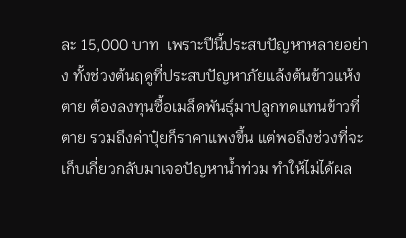ละ 15,000 บาท  เพราะปีนี้ประสบปัญหาหลายอย่าง ทั้งช่วงต้นฤดูที่ประสบปัญหาภัยแล้งต้นข้าวแห้งตาย ต้องลงทุนซื้อเมล็ดพันธุ์มาปลูกทดแทนข้าวที่ตาย รวมถึงค่าปุ๋ยก็ราคาแพงขึ้น แต่พอถึงช่วงที่จะเก็บเกี่ยวกลับมาเจอปัญหาน้ำท่วม ทำให้ไม่ได้ผล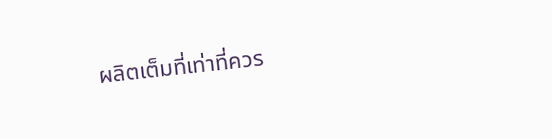ผลิตเต็มที่เท่าที่ควร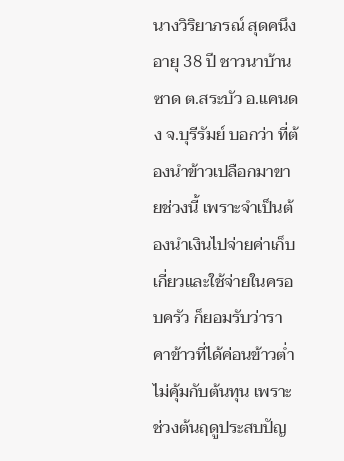นางวิริยาภรณ์ สุดคนึง  อายุ 38 ปี ชาวนาบ้านซาด ต.สระบัว อ.แคนดง จ.บุรีรัมย์ บอกว่า ที่ต้องนำข้าวเปลือกมาขายช่วงนี้ เพราะจำเป็นต้องนำเงินไปจ่ายค่าเก็บเกี่ยวและใช้จ่ายในครอบครัว ก็ยอมรับว่าราคาข้าวที่ได้ค่อนข้าวต่ำไม่คุ้มกับต้นทุน เพราะช่วงต้นฤดูประสบปัญ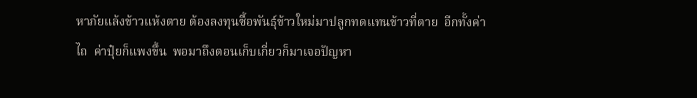หาภัยแล้งข้าวแห้งตาย ต้องลงทุนซื้อพันธุ์ข้าวใหม่มาปลูกทดแทนข้าวที่ตาย  อีกทั้งค่าไถ  ค่าปุ๋ยก็แพงขึ้น  พอมาถึงตอนเก็บเกี่ยวก็มาเจอปัญหา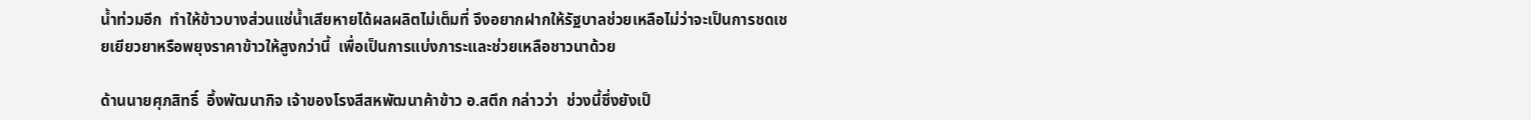น้ำท่วมอีก  ทำให้ข้าวบางส่วนแช่น้ำเสียหายได้ผลผลิตไม่เต็มที่ จึงอยากฝากให้รัฐบาลช่วยเหลือไม่ว่าจะเป็นการชดเชยเยียวยาหรือพยุงราคาข้าวให้สูงกว่านี้  เพื่อเป็นการแบ่งภาระและช่วยเหลือชาวนาด้วย

ด้านนายศุภสิทธิ์  อึ้งพัฒนากิจ เจ้าของโรงสีสหพัฒนาค้าข้าว อ.สตึก กล่าวว่า  ช่วงนี้ซึ่งยังเป็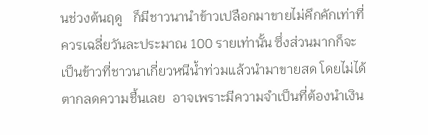นช่วงต้นฤดู   ก็มีชาวนานำข้าวเปลือกมาขายไม่คึกคักเท่าที่ควรเฉลี่ยวันละประมาณ 100 รายเท่านั้น ซึ่งส่วนมากก็จะเป็นข้าวที่ชาวนาเกี่ยวหนีน้ำท่วมแล้วนำมาขายสด โดยไม่ได้ตากลดความชื้นเลย  อาจเพราะมีความจำเป็นที่ต้องนำเงิน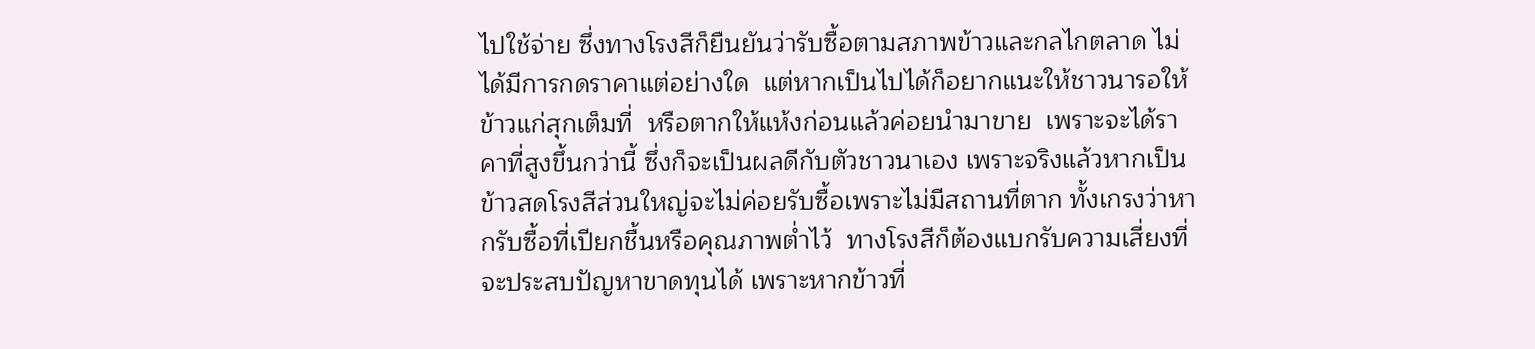ไปใช้จ่าย ซึ่งทางโรงสีก็ยืนยันว่ารับซื้อตามสภาพข้าวและกลไกตลาด ไม่ได้มีการกดราคาแต่อย่างใด  แต่หากเป็นไปได้ก็อยากแนะให้ชาวนารอให้ข้าวแก่สุกเต็มที่  หรือตากให้แห้งก่อนแล้วค่อยนำมาขาย  เพราะจะได้ราคาที่สูงขึ้นกว่านี้ ซึ่งก็จะเป็นผลดีกับตัวชาวนาเอง เพราะจริงแล้วหากเป็นข้าวสดโรงสีส่วนใหญ่จะไม่ค่อยรับซื้อเพราะไม่มีสถานที่ตาก ทั้งเกรงว่าหากรับซื้อที่เปียกชื้นหรือคุณภาพต่ำไว้  ทางโรงสีก็ต้องแบกรับความเสี่ยงที่จะประสบปัญหาขาดทุนได้ เพราะหากข้าวที่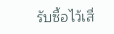รับซื้อไว้เสื่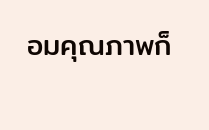อมคุณภาพก็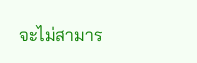จะไม่สามาร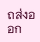ถส่งออก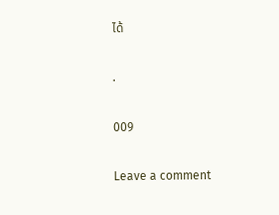ได้

.

009

Leave a comment